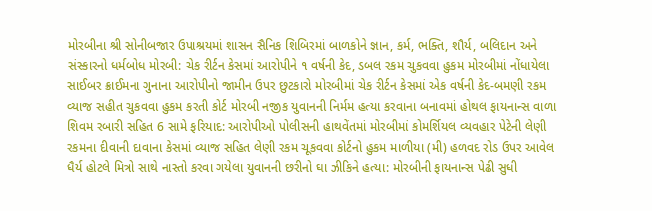મોરબીના શ્રી સોનીબજાર ઉપાશ્રયમાં શાસન સૈનિક શિબિરમાં બાળકોને જ્ઞાન, કર્મ, ભક્તિ, શૌર્ય, બલિદાન અને સંસ્કારનો ધર્મબોધ મોરબી: ચેક રીર્ટન કેસમાં આરોપીને ૧ વર્ષની કેદ, ડબલ રકમ ચુકવવા હુકમ મોરબીમાં નોંધાયેલા સાઈબર ક્રાઈમના ગુનાના આરોપીનો જામીન ઉપર છુટકારો મોરબીમાં ચેક રીર્ટન કેસમાં એક વર્ષની કેદ-બમણી રકમ વ્યાજ સહીત ચુકવવા હુકમ કરતી કોર્ટ મોરબી નજીક યુવાનની નિર્મમ હત્યા કરવાના બનાવમાં હોથલ ફાયનાન્સ વાળા શિવમ રબારી સહિત 6 સામે ફરિયાદ: આરોપીઓ પોલીસની હાથવેંતમાં મોરબીમાં કોમર્શિયલ વ્યવહાર પેટેની લેણી રકમના દીવાની દાવાના કેસમાં વ્યાજ સહિત લેણી રકમ ચૂકવવા કોર્ટનો હુકમ માળીયા (મી) હળવદ રોડ ઉપર આવેલ ધૈર્ય હોટલે મિત્રો સાથે નાસ્તો કરવા ગયેલા યુવાનની છરીનો ઘા ઝીકિને હત્યા: મોરબીની ફાયનાન્સ પેઢી સુધી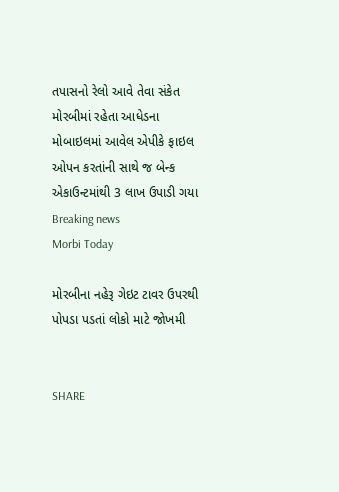તપાસનો રેલો આવે તેવા સંકેત મોરબીમાં રહેતા આધેડના મોબાઇલમાં આવેલ એપીકે ફાઇલ ઓપન કરતાંની સાથે જ બેન્ક એકાઉન્ટમાંથી 3 લાખ ઉપાડી ગયા
Breaking news
Morbi Today

મોરબીના નહેરૂ ગેઇટ ટાવર ઉપરથી પોપડા પડતાં લોકો માટે જોખમી


SHARE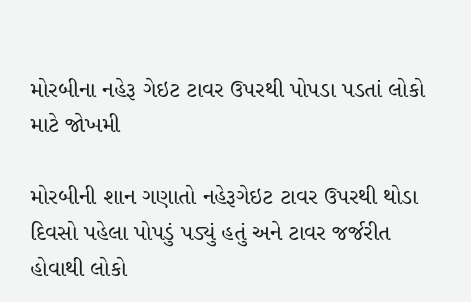મોરબીના નહેરૂ ગેઇટ ટાવર ઉપરથી પોપડા પડતાં લોકો માટે જોખમી

મોરબીની શાન ગણાતો નહેરૂગેઇટ ટાવર ઉપરથી થોડા દિવસો પહેલા પોપડું પડ્યું હતું અને ટાવર જર્જરીત હોવાથી લોકો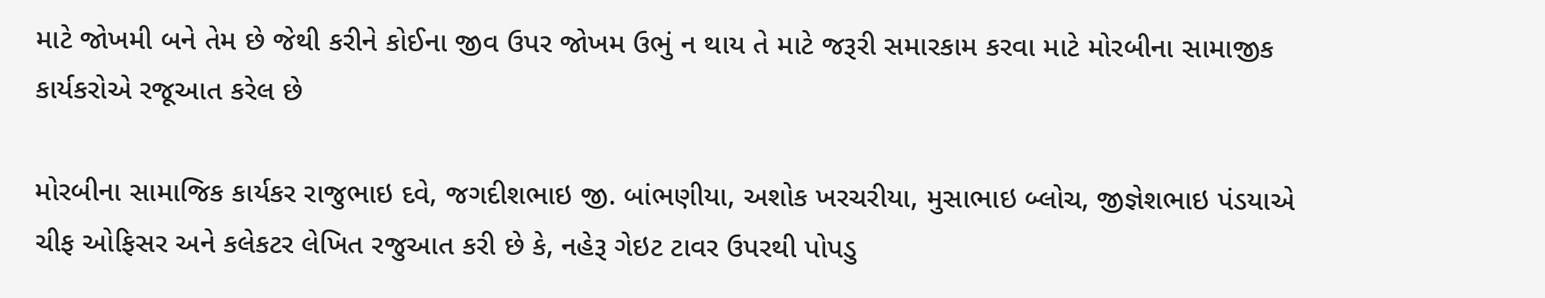માટે જોખમી બને તેમ છે જેથી કરીને કોઈના જીવ ઉપર જોખમ ઉભું ન થાય તે માટે જરૂરી સમારકામ કરવા માટે મોરબીના સામાજીક કાર્યકરોએ રજૂઆત કરેલ છે

મોરબીના સામાજિક કાર્યકર રાજુભાઇ દવે, જગદીશભાઇ જી. બાંભણીયા, અશોક ખરચરીયા, મુસાભાઇ બ્લોચ, જીજ્ઞેશભાઇ પંડયાએ ચીફ ઓફિસર અને કલેકટર લેખિત રજુઆત કરી છે કે, નહેરૂ ગેઇટ ટાવર ઉપરથી પોપડુ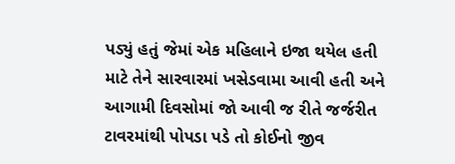પડ્યું હતું જેમાં એક મહિલાને ઇજા થયેલ હતી માટે તેને સારવારમાં ખસેડવામા આવી હતી અને આગામી દિવસોમાં જો આવી જ રીતે જર્જરીત ટાવરમાંથી પોપડા પડે તો કોઈનો જીવ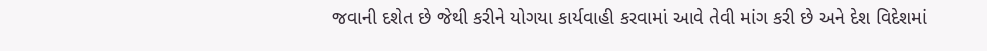જવાની દશેત છે જેથી કરીને યોગયા કાર્યવાહી કરવામાં આવે તેવી માંગ કરી છે અને દેશ વિદેશમાં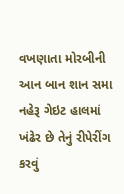વખણાતા મોરબીની આન બાન શાન સમા નહેરૂ ગેઇટ હાલમાં ખંઢેર છે તેનું રીપેરીંગ કરવું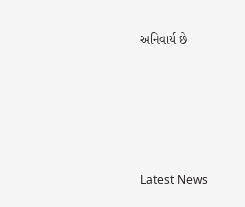અનિવાર્ય છે






Latest News